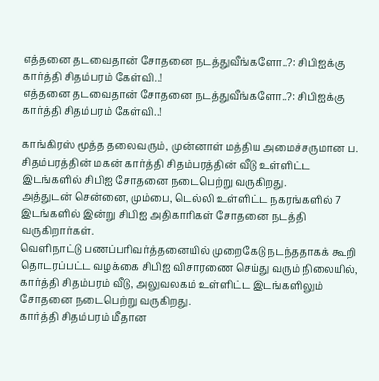எத்தனை தடவைதான் சோதனை நடத்துவீங்களோ..?: சிபிஐக்கு கார்த்தி சிதம்பரம் கேள்வி..!
எத்தனை தடவைதான் சோதனை நடத்துவீங்களோ..?: சிபிஐக்கு கார்த்தி சிதம்பரம் கேள்வி..!

காங்கிரஸ் மூத்த தலைவரும், முன்னாள் மத்திய அமைச்சருமான ப. சிதம்பரத்தின் மகன் கார்த்தி சிதம்பரத்தின் வீடு உள்ளிட்ட இடங்களில் சிபிஐ சோதனை நடைபெற்று வருகிறது.
அத்துடன் சென்னை, மும்பை, டெல்லி உள்ளிட்ட நகரங்களில் 7 இடங்களில் இன்று சிபிஐ அதிகாரிகள் சோதனை நடத்தி வருகிறார்கள்.
வெளிநாட்டு பணப்பரிவர்த்தனையில் முறைகேடு நடந்ததாகக் கூறி தொடரப்பட்ட வழக்கை சிபிஐ விசாரணை செய்து வரும் நிலையில், கார்த்தி சிதம்பரம் வீடு, அலுவலகம் உள்ளிட்ட இடங்களிலும் சோதனை நடைபெற்று வருகிறது.
கார்த்தி சிதம்பரம் மீதான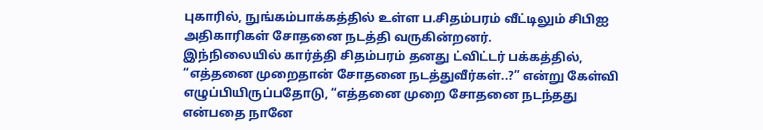புகாரில், நுங்கம்பாக்கத்தில் உள்ள ப.சிதம்பரம் வீட்டிலும் சிபிஐ அதிகாரிகள் சோதனை நடத்தி வருகின்றனர்.
இந்நிலையில் கார்த்தி சிதம்பரம் தனது ட்விட்டர் பக்கத்தில், “எத்தனை முறைதான் சோதனை நடத்துவீர்கள்..?” என்று கேள்வி எழுப்பியிருப்பதோடு, “எத்தனை முறை சோதனை நடந்தது என்பதை நானே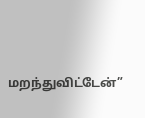மறந்துவிட்டேன்”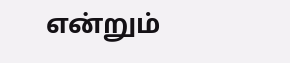என்றும்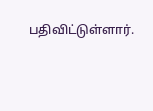பதிவிட்டுள்ளார்.